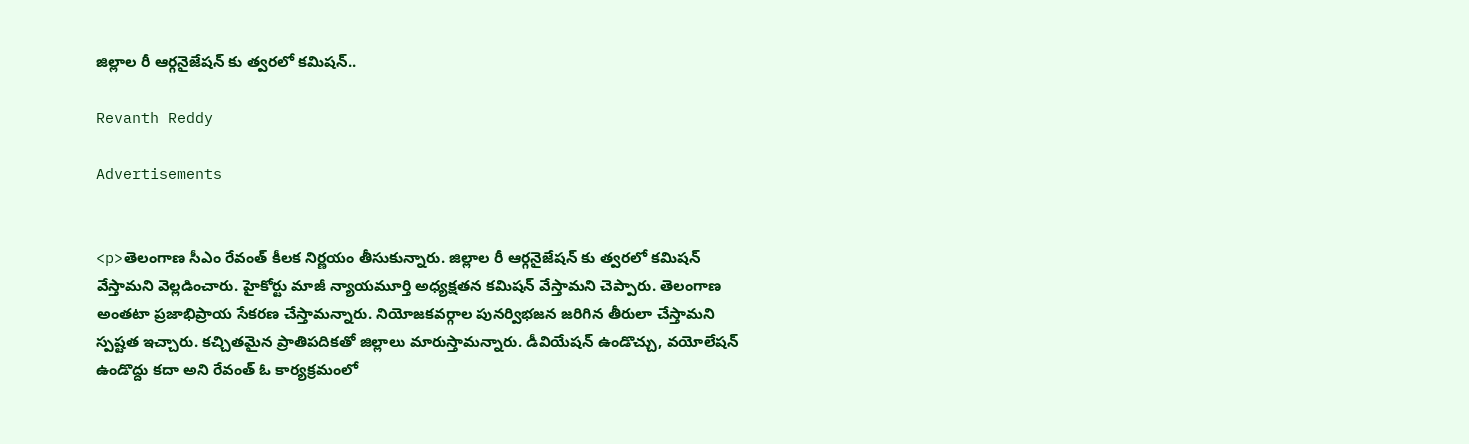జిల్లాల రీ ఆర్గనైజేషన్ కు త్వరలో కమిషన్..

Revanth Reddy

Advertisements


<p>తెలంగాణ సీఎం రేవంత్ కీలక నిర్ణయం తీసుకున్నారు. జిల్లాల రీ ఆర్గనైజేషన్ కు త్వరలో కమిషన్ వేస్తామని వెల్లడించారు. హైకోర్టు మాజీ న్యాయమూర్తి అధ్యక్షతన కమిషన్ వేస్తామని చెప్పారు. తెలంగాణ అంతటా ప్రజాభిప్రాయ సేకరణ చేస్తామన్నారు. నియోజకవర్గాల పునర్విభజన జరిగిన తీరులా చేస్తామని స్పష్టత ఇచ్చారు. కచ్చితమైన ప్రాతిపదికతో జిల్లాలు మారుస్తామన్నారు. డీవియేషన్ ఉండొచ్చు, వయోలేషన్ ఉండొద్దు కదా అని రేవంత్ ఓ కార్యక్రమంలో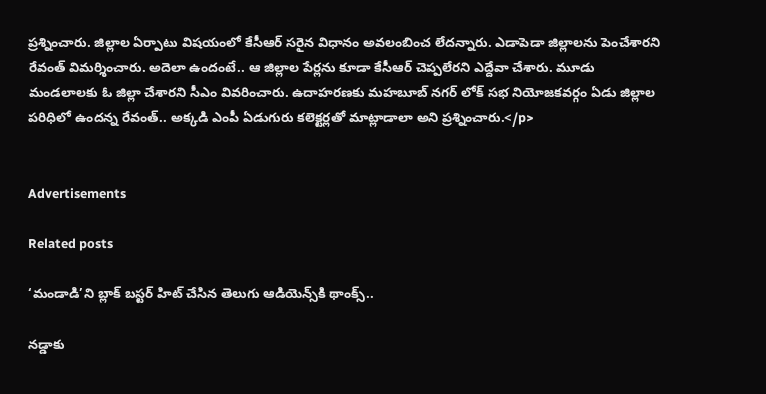ప్రశ్నించారు. జిల్లాల ఏర్పాటు విషయంలో కేసీఆర్ సరైన విధానం అవలంబించ లేదన్నారు. ఎడాపెడా జిల్లాలను పెంచేశారని రేవంత్ విమర్శించారు. అదెలా ఉందంటే.. ఆ జిల్లాల పేర్లను కూడా కేసీఆర్ చెప్పలేరని ఎద్దేవా చేశారు. మూడు మండలాలకు ఓ జిల్లా చేశారని సీఎం వివరించారు. ఉదాహరణకు మహబూబ్ నగర్ లోక్ సభ నియోజకవర్గం ఏడు జిల్లాల పరిధిలో ఉందన్న రేవంత్.. అక్కడి ఎంపీ ఏడుగురు కలెక్టర్లతో మాట్లాడాలా అని ప్రశ్నించారు.</p>


Advertisements

Related posts

‘మండాడి’ని బ్లాక్ బస్టర్ హిట్ చేసిన తెలుగు ఆడియెన్స్‌కి థాంక్స్..

నడ్డాకు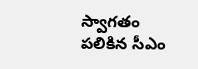స్వాగతం పలికిన సీఎం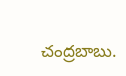చంద్రబాబు.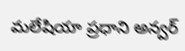మలేషియా ప్రధాని అన్వర్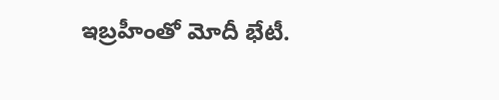ఇబ్రహీంతో మోదీ భేటీ.